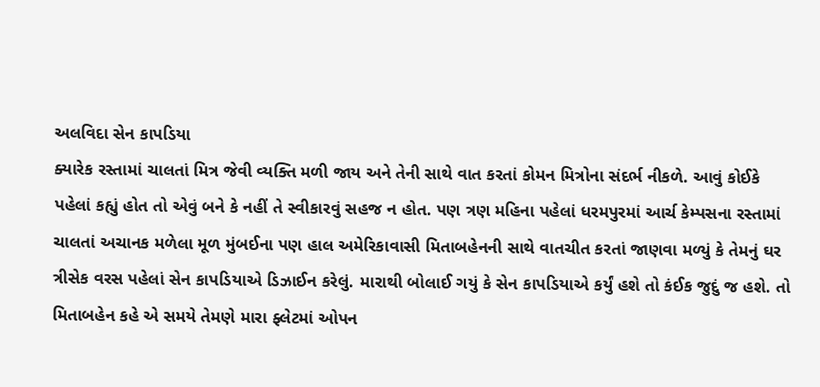અલવિદા સેન કાપડિયા
ક્યારેક રસ્તામાં ચાલતાં મિત્ર જેવી વ્યક્તિ મળી જાય અને તેની સાથે વાત કરતાં કોમન મિત્રોના સંદર્ભ નીકળે. આવું કોઈકે પહેલાં કહ્યું હોત તો એવું બને કે નહીં તે સ્વીકારવું સહજ ન હોત. પણ ત્રણ મહિના પહેલાં ધરમપુરમાં આર્ચ કેમ્પસના રસ્તામાં ચાલતાં અચાનક મળેલા મૂળ મુંબઈના પણ હાલ અમેરિકાવાસી મિતાબહેનની સાથે વાતચીત કરતાં જાણવા મળ્યું કે તેમનું ઘર ત્રીસેક વરસ પહેલાં સેન કાપડિયાએ ડિઝાઈન કરેલું. મારાથી બોલાઈ ગયું કે સેન કાપડિયાએ કર્યું હશે તો કંઈક જુદું જ હશે. તો મિતાબહેન કહે એ સમયે તેમણે મારા ફ્લેટમાં ઓપન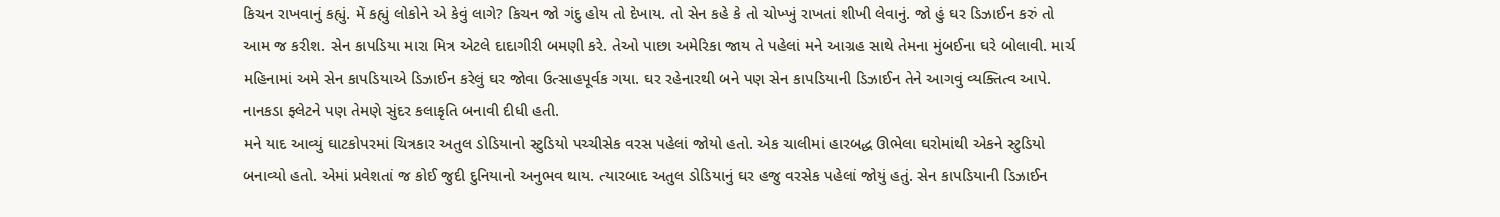કિચન રાખવાનું કહ્યું. મેં કહ્યું લોકોને એ કેવું લાગે? કિચન જો ગંદુ હોય તો દેખાય. તો સેન કહે કે તો ચોખ્ખું રાખતાં શીખી લેવાનું. જો હું ઘર ડિઝાઈન કરું તો આમ જ કરીશ. સેન કાપડિયા મારા મિત્ર એટલે દાદાગીરી બમણી કરે. તેઓ પાછા અમેરિકા જાય તે પહેલાં મને આગ્રહ સાથે તેમના મુંબઈના ઘરે બોલાવી. માર્ચ મહિનામાં અમે સેન કાપડિયાએ ડિઝાઈન કરેલું ઘર જોવા ઉત્સાહપૂર્વક ગયા. ઘર રહેનારથી બને પણ સેન કાપડિયાની ડિઝાઈન તેને આગવું વ્યક્તિત્વ આપે. નાનકડા ફ્લેટને પણ તેમણે સુંદર કલાકૃતિ બનાવી દીધી હતી.
મને યાદ આવ્યું ઘાટકોપરમાં ચિત્રકાર અતુલ ડોડિયાનો સ્ટુડિયો પચ્ચીસેક વરસ પહેલાં જોયો હતો. એક ચાલીમાં હારબદ્ધ ઊભેલા ઘરોમાંથી એકને સ્ટુડિયો બનાવ્યો હતો. એમાં પ્રવેશતાં જ કોઈ જુદી દુનિયાનો અનુભવ થાય. ત્યારબાદ અતુલ ડોડિયાનું ઘર હજુ વરસેક પહેલાં જોયું હતું. સેન કાપડિયાની ડિઝાઈન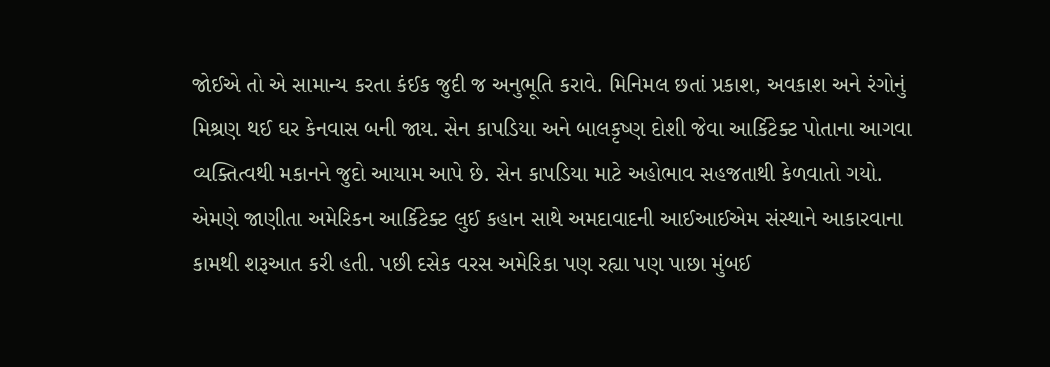જોઈએ તો એ સામાન્ય કરતા કંઈક જુદી જ અનુભૂતિ કરાવે. મિનિમલ છતાં પ્રકાશ, અવકાશ અને રંગોનું મિશ્રણ થઈ ઘર કેનવાસ બની જાય. સેન કાપડિયા અને બાલકૃષ્ણ દોશી જેવા આર્કિટેક્ટ પોતાના આગવા વ્યક્તિત્વથી મકાનને જુદો આયામ આપે છે. સેન કાપડિયા માટે અહોભાવ સહજતાથી કેળવાતો ગયો. એમણે જાણીતા અમેરિકન આર્કિટેક્ટ લુઈ કહાન સાથે અમદાવાદની આઈઆઈએમ સંસ્થાને આકારવાના કામથી શરૂઆત કરી હતી. પછી દસેક વરસ અમેરિકા પણ રહ્યા પણ પાછા મુંબઈ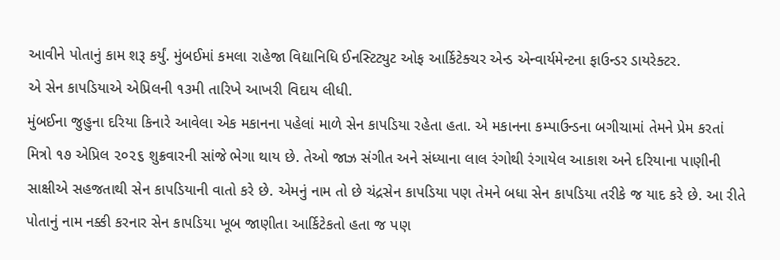આવીને પોતાનું કામ શરૂ કર્યું. મુંબઈમાં કમલા રાહેજા વિદ્યાનિધિ ઈનસ્ટિટ્યુટ ઓફ આર્કિટેક્ચર એન્ડ એન્વાર્યમેન્ટના ફાઉન્ડર ડાયરેક્ટર.
એ સેન કાપડિયાએ એપ્રિલની ૧૩મી તારિખે આખરી વિદાય લીધી.
મુંબઈના જુહુના દરિયા કિનારે આવેલા એક મકાનના પહેલાં માળે સેન કાપડિયા રહેતા હતા. એ મકાનના કમ્પાઉન્ડના બગીચામાં તેમને પ્રેમ કરતાં મિત્રો ૧૭ એપ્રિલ ૨૦૨૬ શુક્રવારની સાંજે ભેગા થાય છે. તેઓ જાઝ સંગીત અને સંધ્યાના લાલ રંગોથી રંગાયેલ આકાશ અને દરિયાના પાણીની સાક્ષીએ સહજતાથી સેન કાપડિયાની વાતો કરે છે. એમનું નામ તો છે ચંદ્રસેન કાપડિયા પણ તેમને બધા સેન કાપડિયા તરીકે જ યાદ કરે છે. આ રીતે પોતાનું નામ નક્કી કરનાર સેન કાપડિયા ખૂબ જાણીતા આર્કિટેકતો હતા જ પણ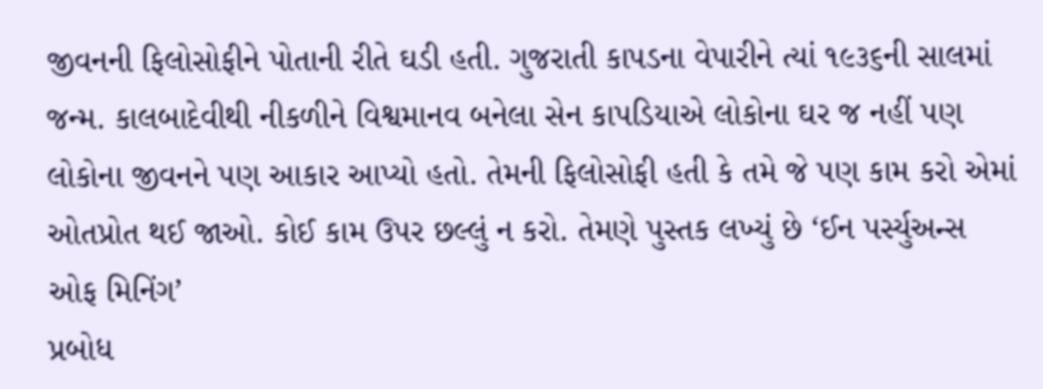જીવનની ફિલોસોફીને પોતાની રીતે ઘડી હતી. ગુજરાતી કાપડના વેપારીને ત્યાં ૧૯૩૬ની સાલમાં જન્મ. કાલબાદેવીથી નીકળીને વિશ્વમાનવ બનેલા સેન કાપડિયાએ લોકોના ઘર જ નહીં પણ લોકોના જીવનને પણ આકાર આપ્યો હતો. તેમની ફિલોસોફી હતી કે તમે જે પણ કામ કરો એમાં ઓતપ્રોત થઈ જાઓ. કોઈ કામ ઉપર છલ્લું ન કરો. તેમણે પુસ્તક લખ્યું છે ‘ઈન પર્સ્યુઅન્સ ઓફ મિનિંગ’
પ્રબોધ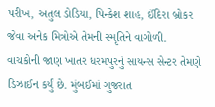પરીખ, અતુલ ડોડિયા, પિન્કેશ શાહ, ઈંદિરા બ્રોકર જેવા અનેક મિત્રોએ તેમની સ્મૃતિને વાગોળી.
વાચકોની જાણ ખાતર ધરમપુરનું સાયન્સ સેન્ટર તેમણે ડિઝાઈન કર્યું છે. મુંબઈમાં ગુજરાત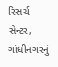રિસર્ચ સેન્ટર, ગાંધીનગરનું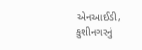એનઆઈડી, કુશીનગરનું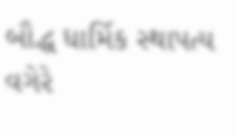બૌદ્ધ ધાર્મિક સ્થાપત્ય વગેરે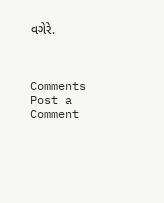વગેરે.



Comments
Post a Comment